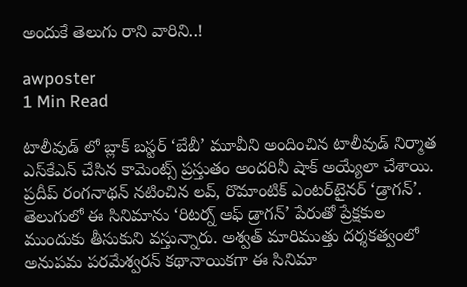అందుకే తెలుగు రాని వారిని..!

awposter
1 Min Read

టాలీవుడ్‌ లో బ్లాక్‌ బస్టర్ ‘బేబీ’ మూవీని అందించిన టాలీవుడ్ నిర్మాత ఎస్‌కేఎన్‌ చేసిన కామెంట్స్ ప్రస్తుతం అందరినీ షాక్‌ అయ్యేలా చేశాయి. ప్రదీప్‌ రంగనాథన్‌ నటించిన లవ్‌, రొమాంటిక్‌ ఎంటర్‌టైనర్‌ ‘డ్రాగన్‌’. తెలుగులో ఈ సినిమాను ‘రిటర్న్‌ ఆఫ్‌ డ్రాగన్‌’ పేరుతో ప్రేక్షకుల ముందుకు తీసుకుని వస్తున్నారు. అశ్వత్‌ మారిముత్తు దర్శకత్వంలో అనుపమ పరమేశ్వరన్‌ కథానాయికగా ఈ సినిమా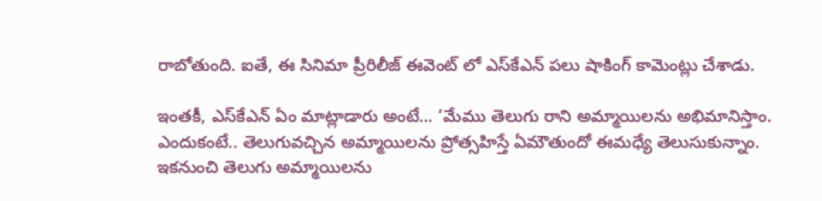రాబోతుంది. ఐతే, ఈ సినిమా ప్రీరిలీజ్ ఈవెంట్‌ లో ఎస్‌కేఎన్‌ పలు షాకింగ్‌ కామెంట్లు చేశాడు.

ఇంతకీ, ఎస్‌కేఎన్‌ ఏం మాట్లాడారు అంటే… ‘మేము తెలుగు రాని అమ్మాయిలను అభిమానిస్తాం. ఎందుకంటే.. తెలుగువచ్చిన అమ్మాయిలను ప్రోత్సహిస్తే ఏమౌతుందో ఈమధ్యే తెలుసుకున్నాం. ఇకనుంచి తెలుగు అమ్మాయిలను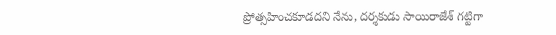ప్రోత్సహించకూడదని నేను, దర్శకుడు సాయిరాజేశ్‌ గట్టిగా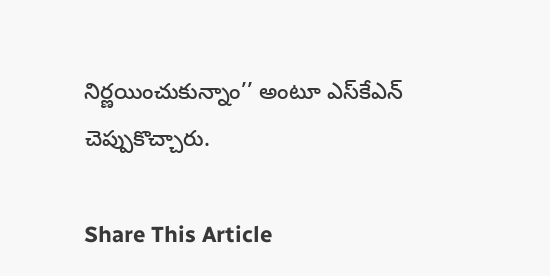నిర్ణయించుకున్నాం’’ అంటూ ఎస్‌కేఎన్‌ చెప్పుకొచ్చారు.

Share This Article